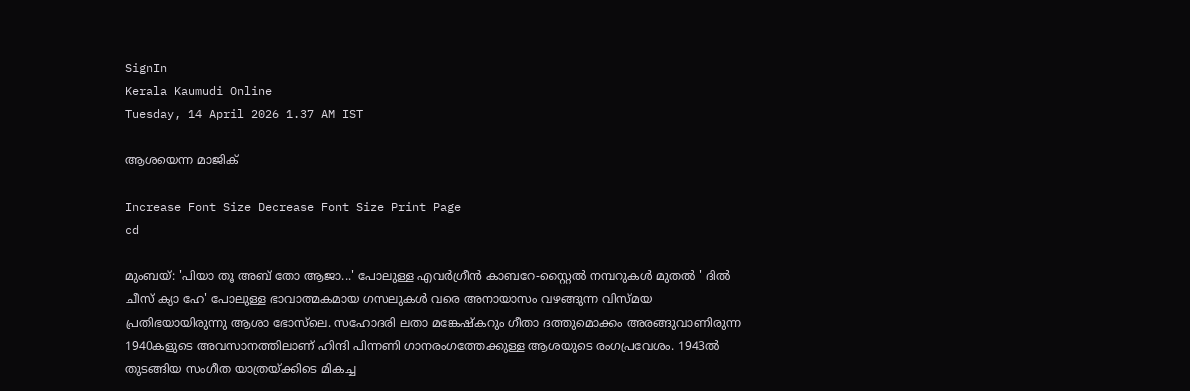SignIn
Kerala Kaumudi Online
Tuesday, 14 April 2026 1.37 AM IST

ആശയെന്ന മാജിക്

Increase Font Size Decrease Font Size Print Page
cd

മുംബയ്: 'പിയാ തൂ അബ് തോ ആജാ...' പോലുള്ള എവർഗ്രീൻ കാബറേ-സ്റ്റൈൽ നമ്പറുകൾ മുതൽ ' ദിൽ ചീസ് ക്യാ ഹേ' പോലുള്ള ഭാവാത്മകമായ ഗസലുകൾ വരെ അനായാസം വഴങ്ങുന്ന വിസ്‌മയ പ്രതിഭയായിരുന്നു ആശാ ഭോസ്‌ലെ. സഹോദരി ലതാ മങ്കേഷ്കറും ഗീതാ ദത്തുമൊക്കം അരങ്ങുവാണിരുന്ന 1940കളുടെ അവസാനത്തിലാണ് ഹിന്ദി പിന്നണി ഗാനരംഗത്തേക്കുള്ള ആശയുടെ രംഗപ്രവേശം. 1943ൽ തുടങ്ങിയ സംഗീത യാത്രയ്ക്കിടെ മികച്ച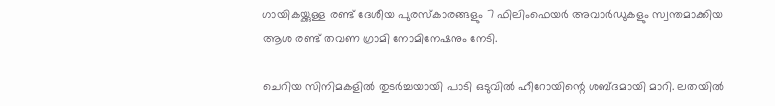ഗായികയ്ക്കുള്ള രണ്ട് ദേശീയ പുരസ്കാരങ്ങളും 7 ഫിലിംഫെയർ അവാർഡുകളും സ്വന്തമാക്കിയ ആശ രണ്ട് തവണ ഗ്രാമി നോമിനേഷനും നേടി.

ചെറിയ സിനിമകളിൽ തുടർച്ചയായി പാടി ഒടുവിൽ ഹീറോയിന്റെ ശബ്ദമായി മാറി. ലതയിൽ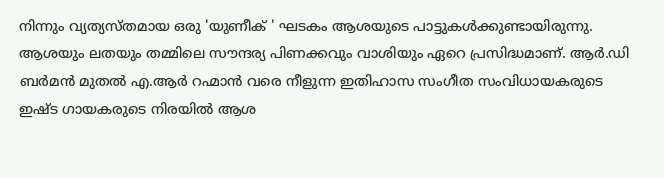നിന്നും വ്യത്യസ്തമായ ഒരു 'യുണീക് ' ഘടകം ആശയുടെ പാട്ടുകൾക്കുണ്ടായിരുന്നു. ആശയും ലതയും തമ്മിലെ സൗന്ദര്യ പിണക്കവും വാശിയും ഏറെ പ്രസിദ്ധമാണ്. ആർ.ഡി ബർമൻ മുതൽ എ.ആർ റഹ്മാൻ വരെ നീളുന്ന ഇതിഹാസ സംഗീത സംവിധായകരുടെ ഇഷ്ട ഗായകരുടെ നിരയിൽ ആശ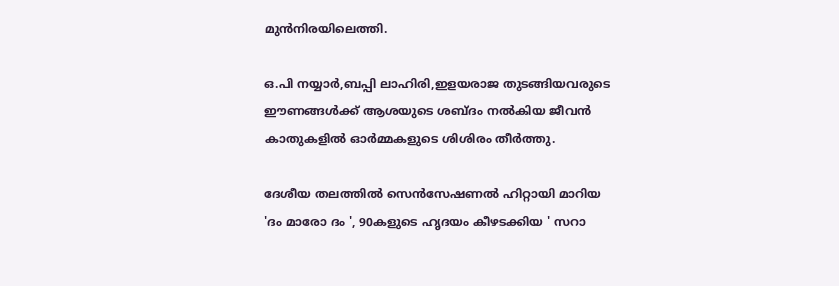മുൻനിരയിലെത്തി.

ഒ.പി നയ്യാർ,ബപ്പി ലാഹിരി,ഇളയരാജ തുടങ്ങിയവരുടെ ഈണങ്ങൾക്ക് ആശയുടെ ശബ്ദം നൽകിയ ജീവൻ കാതുകളിൽ ഓർമ്മകളുടെ ശിശിരം തീർത്തു.

ദേശീയ തലത്തിൽ സെൻസേഷണൽ ഹിറ്റായി മാറിയ 'ദം മാരോ ദം ', 90കളുടെ ഹൃദയം കീഴടക്കിയ ' സറാ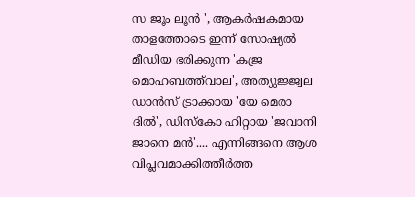സ ജൂം ലൂൻ ', ആകർഷകമായ താളത്തോടെ ഇന്ന് സോഷ്യൽ മീഡിയ ഭരിക്കുന്ന 'കജ്ര മൊഹബത്ത്‌വാല', അത്യുജ്ജ്വല ഡാൻസ് ട്രാക്കായ 'യേ മെരാ ദിൽ', ഡിസ്കോ ഹിറ്റായ 'ജവാനി ജാനെ മൻ'.... എന്നിങ്ങനെ ആശ വിപ്ലവമാക്കിത്തീർത്ത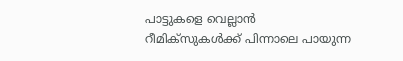പാട്ടുകളെ വെല്ലാൻ റീമിക്സുകൾക്ക് പിന്നാലെ പായുന്ന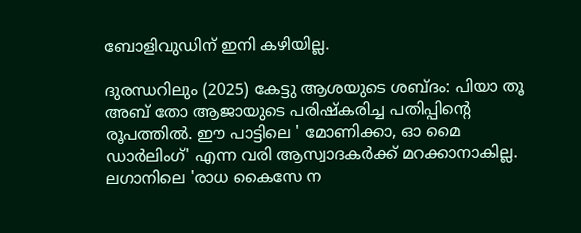ബോളിവുഡിന് ഇനി കഴിയില്ല.

ദുരന്ധറിലും (2025) കേട്ടു ആശയുടെ ശബ്ദം: പിയാ തൂ അബ് തോ ആജായുടെ പരിഷ്കരിച്ച പതിപ്പിന്റെ രൂപത്തിൽ. ഈ പാട്ടിലെ ' മോണിക്കാ, ഓ മൈ ഡാർലിംഗ്' എന്ന വരി ആസ്വാദകർക്ക് മറക്കാനാകില്ല. ലഗാനിലെ 'രാധ കൈസേ ന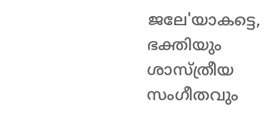ജലേ'യാകട്ടെ, ഭക്തിയും ശാസ്ത്രീയ സംഗീതവും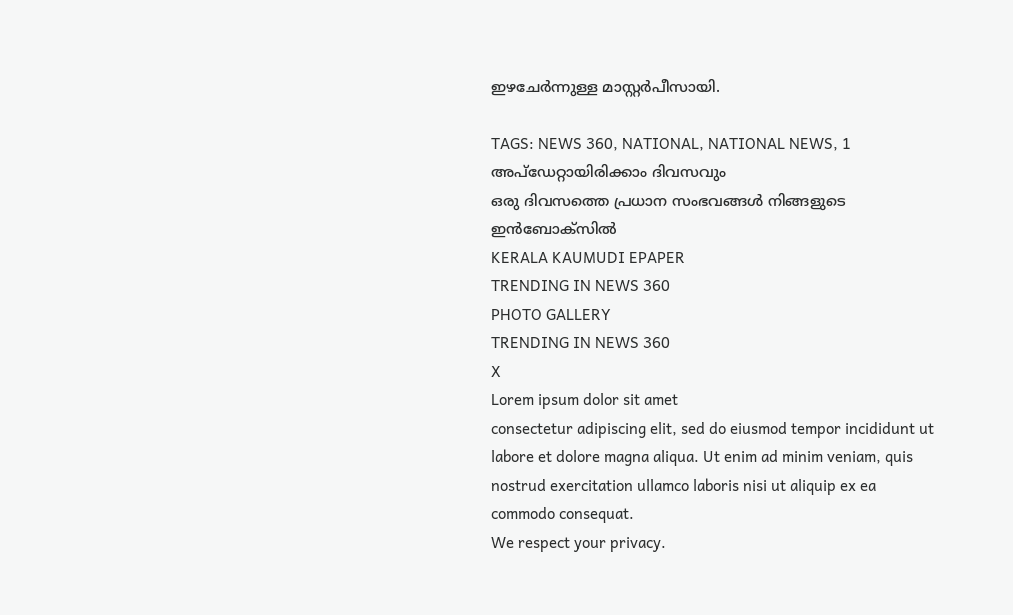ഇഴചേർന്നുള്ള മാസ്റ്റർപീസായി.

TAGS: NEWS 360, NATIONAL, NATIONAL NEWS, 1
അപ്ഡേറ്റായിരിക്കാം ദിവസവും
ഒരു ദിവസത്തെ പ്രധാന സംഭവങ്ങൾ നിങ്ങളുടെ ഇൻബോക്സിൽ
KERALA KAUMUDI EPAPER
TRENDING IN NEWS 360
PHOTO GALLERY
TRENDING IN NEWS 360
X
Lorem ipsum dolor sit amet
consectetur adipiscing elit, sed do eiusmod tempor incididunt ut labore et dolore magna aliqua. Ut enim ad minim veniam, quis nostrud exercitation ullamco laboris nisi ut aliquip ex ea commodo consequat.
We respect your privacy.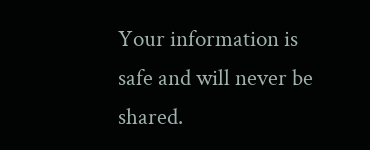Your information is safe and will never be shared.